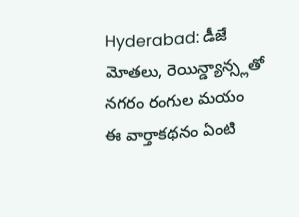Hyderabad: డీజే మోతలు, రెయిన్డ్యాన్స్లతో నగరం రంగుల మయం
ఈ వార్తాకథనం ఏంటి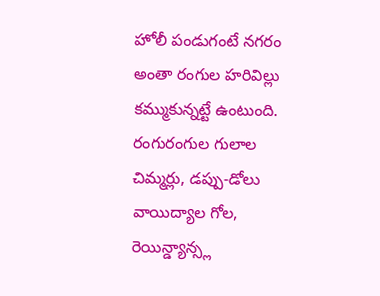హోలీ పండుగంటే నగరం అంతా రంగుల హరివిల్లు కమ్ముకున్నట్టే ఉంటుంది. రంగురంగుల గులాల చిమ్మర్లు, డప్పు-డోలు వాయిద్యాల గోల, రెయిన్డ్యాన్స్ల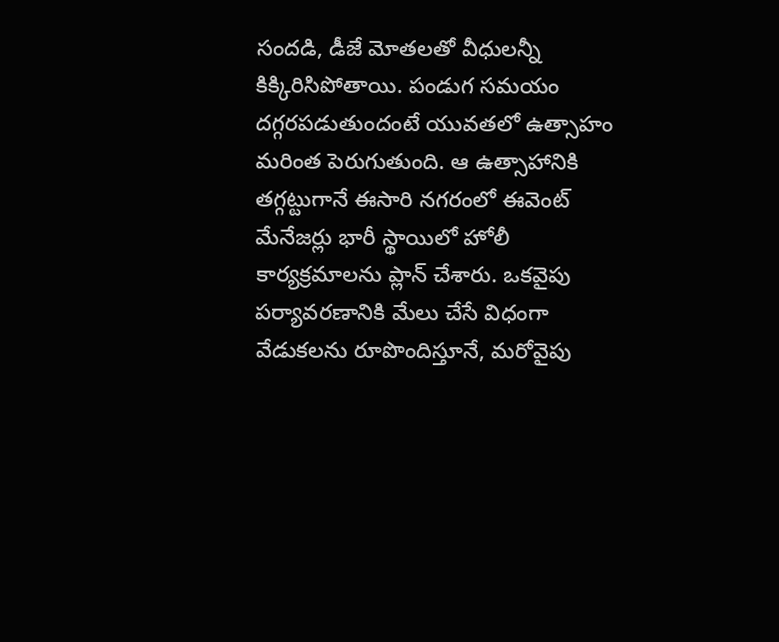సందడి, డీజే మోతలతో వీధులన్నీ కిక్కిరిసిపోతాయి. పండుగ సమయం దగ్గరపడుతుందంటే యువతలో ఉత్సాహం మరింత పెరుగుతుంది. ఆ ఉత్సాహానికి తగ్గట్టుగానే ఈసారి నగరంలో ఈవెంట్ మేనేజర్లు భారీ స్థాయిలో హోలీ కార్యక్రమాలను ప్లాన్ చేశారు. ఒకవైపు పర్యావరణానికి మేలు చేసే విధంగా వేడుకలను రూపొందిస్తూనే, మరోవైపు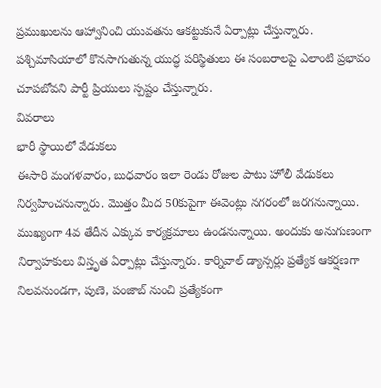ప్రముఖులను ఆహ్వానించి యువతను ఆకట్టుకునే ఏర్పాట్లు చేస్తున్నారు. పశ్చిమాసియాలో కొనసాగుతున్న యుద్ధ పరిస్థితులు ఈ సంబరాలపై ఎలాంటి ప్రభావం చూపబోవని పార్టీ ప్రియులు స్పష్టం చేస్తున్నారు.
వివరాలు
భారీ స్థాయిలో వేడుకలు
ఈసారి మంగళవారం, బుధవారం ఇలా రెండు రోజుల పాటు హోలీ వేడుకలు నిర్వహించనున్నారు. మొత్తం మీద 50కుపైగా ఈవెంట్లు నగరంలో జరగనున్నాయి. ముఖ్యంగా 4వ తేదీన ఎక్కువ కార్యక్రమాలు ఉండనున్నాయి. అందుకు అనుగుణంగా నిర్వాహకులు విస్తృత ఏర్పాట్లు చేస్తున్నారు. కార్నివాల్ డ్యాన్సర్లు ప్రత్యేక ఆకర్షణగా నిలవనుండగా, పుణె, పంజాబ్ నుంచి ప్రత్యేకంగా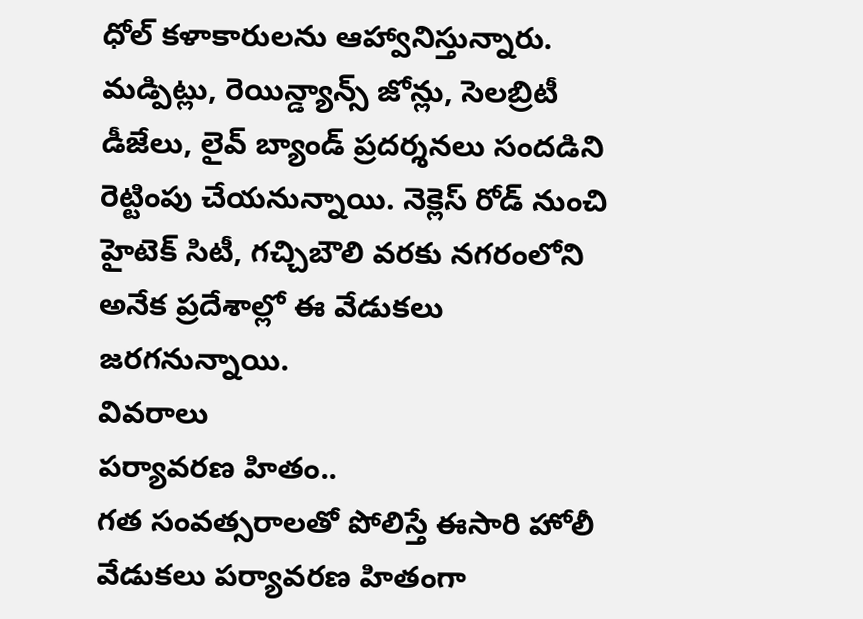ధోల్ కళాకారులను ఆహ్వానిస్తున్నారు. మడ్పిట్లు, రెయిన్డ్యాన్స్ జోన్లు, సెలబ్రిటీ డీజేలు, లైవ్ బ్యాండ్ ప్రదర్శనలు సందడిని రెట్టింపు చేయనున్నాయి. నెక్లెస్ రోడ్ నుంచి హైటెక్ సిటీ, గచ్చిబౌలి వరకు నగరంలోని అనేక ప్రదేశాల్లో ఈ వేడుకలు జరగనున్నాయి.
వివరాలు
పర్యావరణ హితం..
గత సంవత్సరాలతో పోలిస్తే ఈసారి హోలీ వేడుకలు పర్యావరణ హితంగా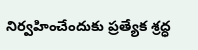నిర్వహించేందుకు ప్రత్యేక శ్రద్ధ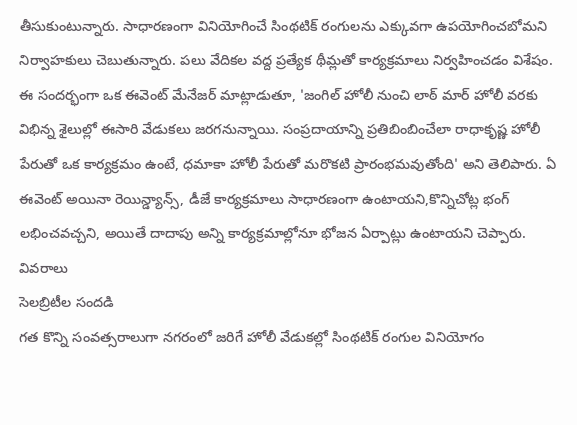తీసుకుంటున్నారు. సాధారణంగా వినియోగించే సింథటిక్ రంగులను ఎక్కువగా ఉపయోగించబోమని నిర్వాహకులు చెబుతున్నారు. పలు వేదికల వద్ద ప్రత్యేక థీమ్లతో కార్యక్రమాలు నిర్వహించడం విశేషం. ఈ సందర్భంగా ఒక ఈవెంట్ మేనేజర్ మాట్లాడుతూ, 'జంగిల్ హోలీ నుంచి లాఠ్ మార్ హోలీ వరకు విభిన్న శైలుల్లో ఈసారి వేడుకలు జరగనున్నాయి. సంప్రదాయాన్ని ప్రతిబింబించేలా రాధాకృష్ణ హోలీ పేరుతో ఒక కార్యక్రమం ఉంటే, ధమాకా హోలీ పేరుతో మరొకటి ప్రారంభమవుతోంది' అని తెలిపారు. ఏ ఈవెంట్ అయినా రెయిన్డ్యాన్స్, డీజే కార్యక్రమాలు సాధారణంగా ఉంటాయని,కొన్నిచోట్ల భంగ్ లభించవచ్చని, అయితే దాదాపు అన్ని కార్యక్రమాల్లోనూ భోజన ఏర్పాట్లు ఉంటాయని చెప్పారు.
వివరాలు
సెలబ్రిటీల సందడి
గత కొన్ని సంవత్సరాలుగా నగరంలో జరిగే హోలీ వేడుకల్లో సింథటిక్ రంగుల వినియోగం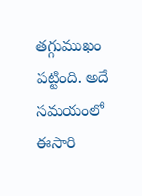తగ్గుముఖం పట్టింది. అదే సమయంలో ఈసారి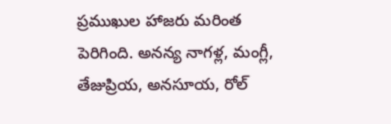ప్రముఖుల హాజరు మరింత పెరిగింది. అనన్య నాగళ్ల, మంగ్లీ, తేజుప్రియ, అనసూయ, రోల్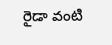రైడా వంటి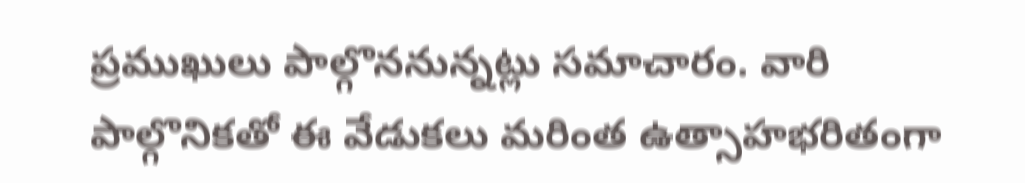ప్రముఖులు పాల్గొననున్నట్లు సమాచారం. వారి పాల్గొనికతో ఈ వేడుకలు మరింత ఉత్సాహభరితంగా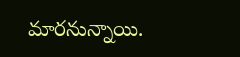మారనున్నాయి.